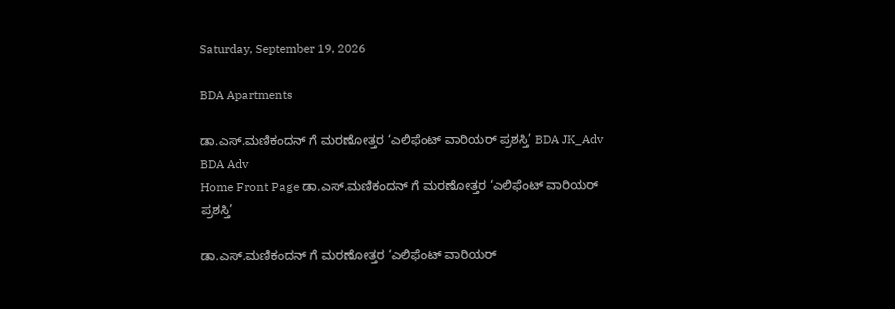Saturday, September 19, 2026

BDA Apartments

ಡಾ.ಎಸ್.ಮಣಿಕಂದನ್ ಗೆ ಮರಣೋತ್ತರ ‘ಎಲಿಫೆಂಟ್ ವಾರಿಯರ್ ಪ್ರಶಸ್ತಿ’ BDA JK_Adv BDA Adv
Home Front Page ಡಾ.ಎಸ್.ಮಣಿಕಂದನ್ ಗೆ ಮರಣೋತ್ತರ ‘ಎಲಿಫೆಂಟ್ ವಾರಿಯರ್ ಪ್ರಶಸ್ತಿ’

ಡಾ.ಎಸ್.ಮಣಿಕಂದನ್ ಗೆ ಮರಣೋತ್ತರ ‘ಎಲಿಫೆಂಟ್ ವಾರಿಯರ್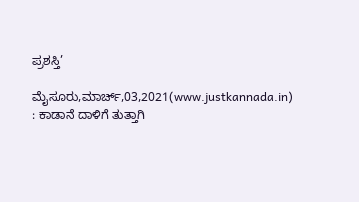ಪ್ರಶಸ್ತಿ’

ಮೈಸೂರು,ಮಾರ್ಚ್,03,2021(www.justkannada.in) : ಕಾಡಾನೆ ದಾಳಿಗೆ ತುತ್ತಾಗಿ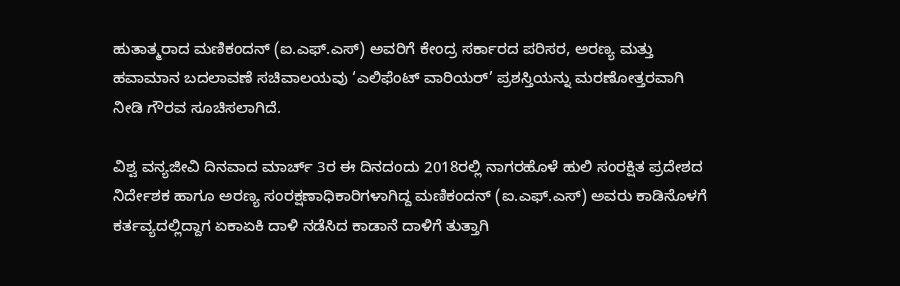ಹುತಾತ್ಮರಾದ ಮಣಿಕಂದನ್ (ಐ.ಎಫ್.ಎಸ್) ಅವರಿಗೆ ಕೇಂದ್ರ ಸರ್ಕಾರದ ಪರಿಸರ, ಅರಣ್ಯ ಮತ್ತು ಹವಾಮಾನ ಬದಲಾವಣೆ ಸಚಿವಾಲಯವು ‘ಎಲಿಫೆಂಟ್ ವಾರಿಯರ್’ ಪ್ರಶಸ್ತಿಯನ್ನು ಮರಣೋತ್ತರವಾಗಿ ನೀಡಿ ಗೌರವ ಸೂಚಿಸಲಾಗಿದೆ.

ವಿಶ್ವ ವನ್ಯಜೀವಿ ದಿನವಾದ ಮಾರ್ಚ್ 3ರ ಈ ದಿನದಂದು 2018ರಲ್ಲಿ ನಾಗರಹೊಳೆ ಹುಲಿ ಸಂರಕ್ಷಿತ ಪ್ರದೇಶದ ನಿರ್ದೇಶಕ ಹಾಗೂ ಅರಣ್ಯ ಸಂರಕ್ಷಣಾಧಿಕಾರಿಗಳಾಗಿದ್ದ ಮಣಿಕಂದನ್ (ಐ.ಎಫ್.ಎಸ್) ಅವರು ಕಾಡಿನೊಳಗೆ ಕರ್ತವ್ಯದಲ್ಲಿದ್ದಾಗ ಏಕಾಏಕಿ ದಾಳಿ ನಡೆಸಿದ ಕಾಡಾನೆ ದಾಳಿಗೆ ತುತ್ತಾಗಿ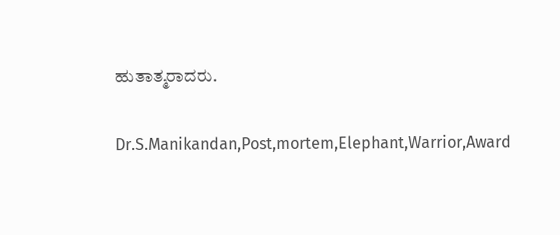ಹುತಾತ್ಮರಾದರು.

Dr.S.Manikandan,Post,mortem,Elephant,Warrior,Award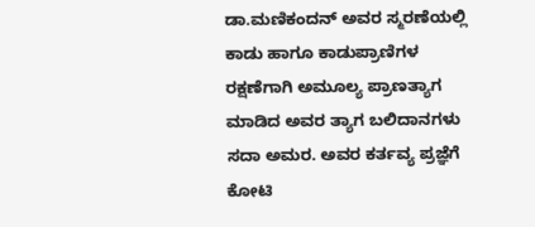ಡಾ.ಮಣಿಕಂದನ್ ಅವರ ಸ್ಮರಣೆಯಲ್ಲಿ ಕಾಡು ಹಾಗೂ ಕಾಡುಪ್ರಾಣಿಗಳ ರಕ್ಷಣೆಗಾಗಿ ಅಮೂಲ್ಯ ಪ್ರಾಣತ್ಯಾಗ ಮಾಡಿದ ಅವರ ತ್ಯಾಗ ಬಲಿದಾನಗಳು ಸದಾ ಅಮರ. ಅವರ ಕರ್ತವ್ಯ ಪ್ರಜ್ಞೆಗೆ ಕೋಟಿ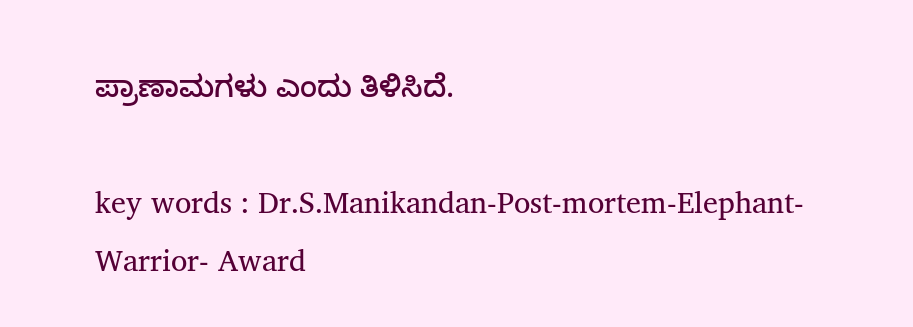ಪ್ರಾಣಾಮಗಳು ಎಂದು ತಿಳಿಸಿದೆ.

key words : Dr.S.Manikandan-Post-mortem-Elephant-Warrior- Award